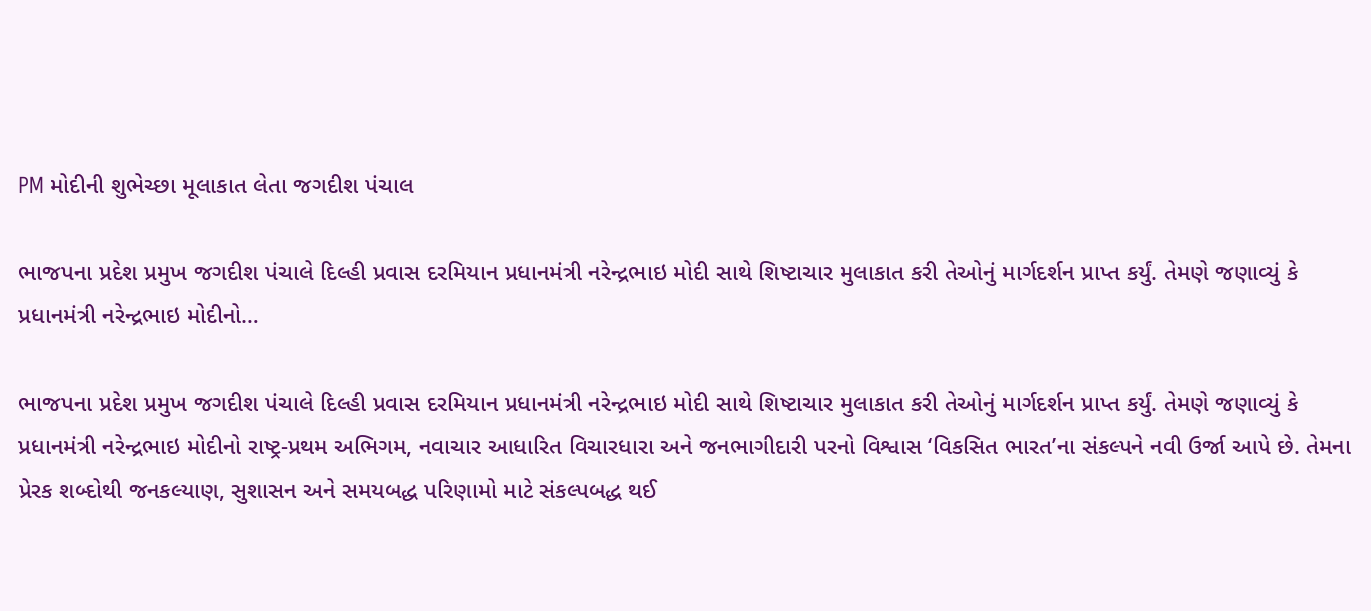PM મોદીની શુભેચ્છા મૂલાકાત લેતા જગદીશ પંચાલ

ભાજપના પ્રદેશ પ્રમુખ જગદીશ પંચાલે દિલ્હી પ્રવાસ દરમિયાન પ્રધાનમંત્રી નરેન્દ્રભાઇ મોદી સાથે શિષ્ટાચાર મુલાકાત કરી તેઓનું માર્ગદર્શન પ્રાપ્ત કર્યું. તેમણે જણાવ્યું કે પ્રધાનમંત્રી નરેન્દ્રભાઇ મોદીનો…

ભાજપના પ્રદેશ પ્રમુખ જગદીશ પંચાલે દિલ્હી પ્રવાસ દરમિયાન પ્રધાનમંત્રી નરેન્દ્રભાઇ મોદી સાથે શિષ્ટાચાર મુલાકાત કરી તેઓનું માર્ગદર્શન પ્રાપ્ત કર્યું. તેમણે જણાવ્યું કે પ્રધાનમંત્રી નરેન્દ્રભાઇ મોદીનો રાષ્ટ્ર-પ્રથમ અભિગમ, નવાચાર આધારિત વિચારધારા અને જનભાગીદારી પરનો વિશ્વાસ ‘વિકસિત ભારત’ના સંકલ્પને નવી ઉર્જા આપે છે. તેમના પ્રેરક શબ્દોથી જનકલ્યાણ, સુશાસન અને સમયબદ્ધ પરિણામો માટે સંકલ્પબદ્ધ થઈ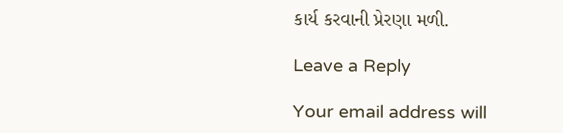કાર્ય કરવાની પ્રેરણા મળી.

Leave a Reply

Your email address will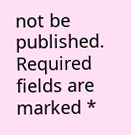not be published. Required fields are marked *